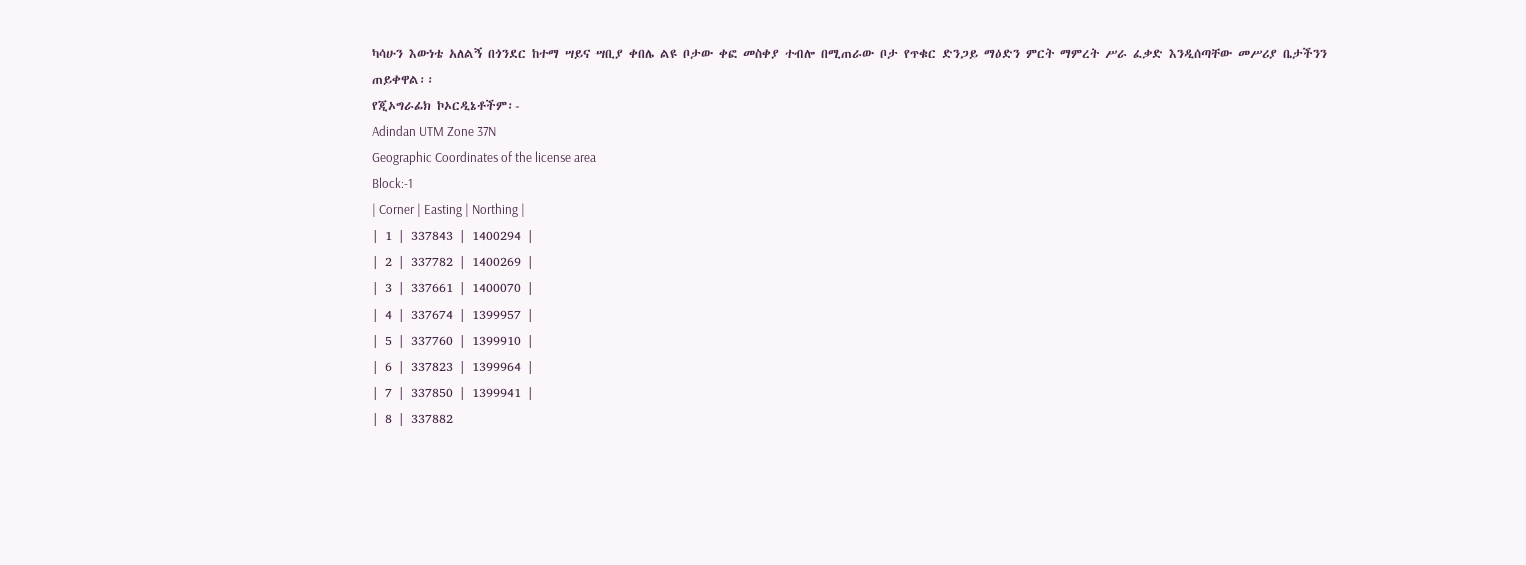ካሳሁን እውነቴ አለልኝ በጎንደር ከተማ ሣይና ሣቢያ ቀበሌ ልዩ ቦታው ቀፎ መስቀያ ተብሎ በሚጠራው ቦታ የጥቁር ድንጋይ ማዕድን ምርት ማምረት ሥራ ፈቃድ እንዲሰጣቸው መሥሪያ ቤታችንን ጠይቀዋል፡፡
የጂኦግራፊክ ኮኦርዲኔቶችም፡-
Adindan UTM Zone 37N
Geographic Coordinates of the license area
Block:-1
| Corner | Easting | Northing |
| 1 | 337843 | 1400294 |
| 2 | 337782 | 1400269 |
| 3 | 337661 | 1400070 |
| 4 | 337674 | 1399957 |
| 5 | 337760 | 1399910 |
| 6 | 337823 | 1399964 |
| 7 | 337850 | 1399941 |
| 8 | 337882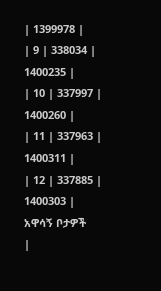| 1399978 |
| 9 | 338034 | 1400235 |
| 10 | 337997 | 1400260 |
| 11 | 337963 | 1400311 |
| 12 | 337885 | 1400303 |
አዋሳኝ ቦታዎች
|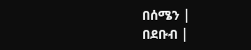በሰሜን |
በደቡብ |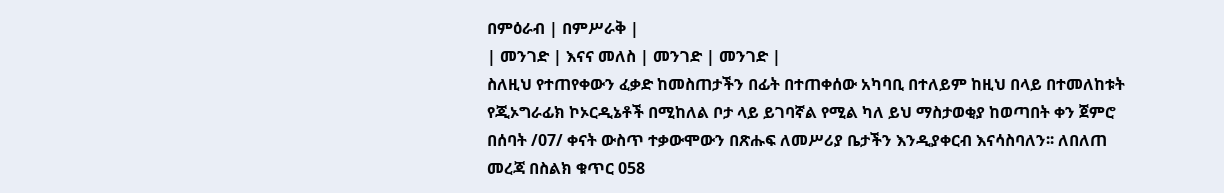በምዕራብ | በምሥራቅ |
| መንገድ | እናና መለስ | መንገድ | መንገድ |
ስለዚህ የተጠየቀውን ፈቃድ ከመስጠታችን በፊት በተጠቀሰው አካባቢ በተለይም ከዚህ በላይ በተመለከቱት የጂኦግራፊክ ኮኦርዲኔቶች በሚከለል ቦታ ላይ ይገባኛል የሚል ካለ ይህ ማስታወቂያ ከወጣበት ቀን ጀምሮ በሰባት /07/ ቀናት ውስጥ ተቃውሞውን በጽሑፍ ለመሥሪያ ቤታችን እንዲያቀርብ እናሳስባለን፡፡ ለበለጠ መረጃ በስልክ ቁጥር 058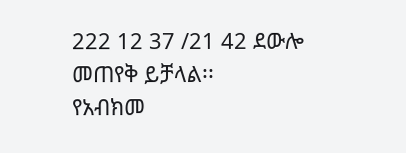222 12 37 /21 42 ደውሎ መጠየቅ ይቻላል፡፡
የአብክመ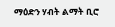ማዕድን ሃብት ልማት ቢሮ